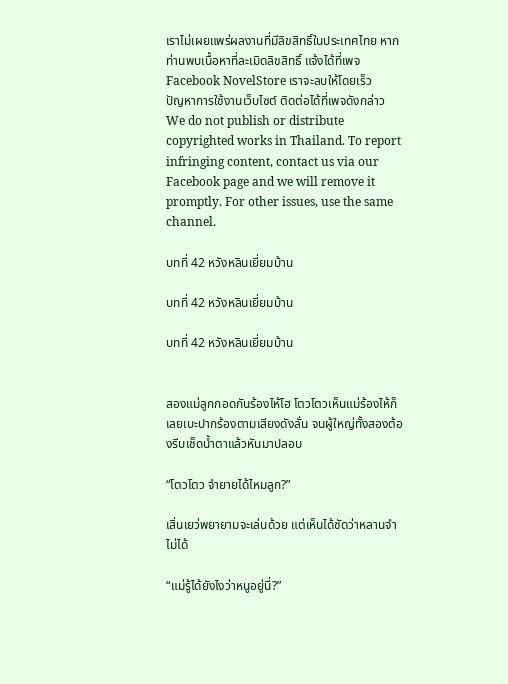เราไม่เผยแพร่ผลงานที่มีลิขสิทธิ์ในประเทศไทย หากท่านพบเนื้อหาที่ละเมิดลิขสิทธิ์ แจ้งได้ที่เพจ Facebook NovelStore เราจะลบให้โดยเร็ว
ปัญหาการใช้งานเว็บไซต์ ติดต่อได้ที่เพจดังกล่าว
We do not publish or distribute copyrighted works in Thailand. To report infringing content, contact us via our Facebook page and we will remove it promptly. For other issues, use the same channel.

บทที่ 42 หวังหลินเยี่ยมบ้าน

บทที่ 42 หวังหลินเยี่ยมบ้าน

บทที่ 42 หวังหลินเยี่ยมบ้าน


สองแม่ลูกกอดกันร้องไห้โฮ โตวโตวเห็นแม่ร้องไห้ก็เลยเบะปากร้องตามเสียงดังลั่น จนผู้ใหญ่ทั้งสองต้องรีบเช็ดน้ำตาแล้วหันมาปลอบ

“โตวโตว จำยายได้ไหมลูก?”

เสิ่นเยว่พยายามจะเล่นด้วย แต่เห็นได้ชัดว่าหลานจำไม่ได้

“แม่รู้ได้ยังไงว่าหนูอยู่นี่?”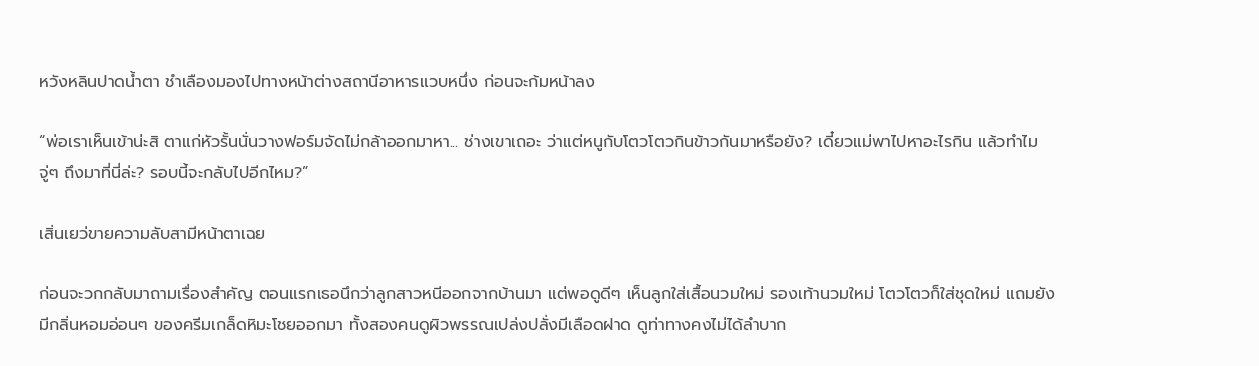หวังหลินปาดน้ำตา ชำเลืองมองไปทางหน้าต่างสถานีอาหารแวบหนึ่ง ก่อนจะก้มหน้าลง

“พ่อเราเห็นเข้าน่ะสิ ตาแก่หัวรั้นนั่นวางฟอร์มจัดไม่กล้าออกมาหา... ช่างเขาเถอะ ว่าแต่หนูกับโตวโตวกินข้าวกันมาหรือยัง? เดี๋ยวแม่พาไปหาอะไรกิน แล้วทำไมจู่ๆ ถึงมาที่นี่ล่ะ? รอบนี้จะกลับไปอีกไหม?”

เสิ่นเยว่ขายความลับสามีหน้าตาเฉย

ก่อนจะวกกลับมาถามเรื่องสำคัญ ตอนแรกเธอนึกว่าลูกสาวหนีออกจากบ้านมา แต่พอดูดีๆ เห็นลูกใส่เสื้อนวมใหม่ รองเท้านวมใหม่ โตวโตวก็ใส่ชุดใหม่ แถมยังมีกลิ่นหอมอ่อนๆ ของครีมเกล็ดหิมะโชยออกมา ทั้งสองคนดูผิวพรรณเปล่งปลั่งมีเลือดฝาด ดูท่าทางคงไม่ได้ลำบาก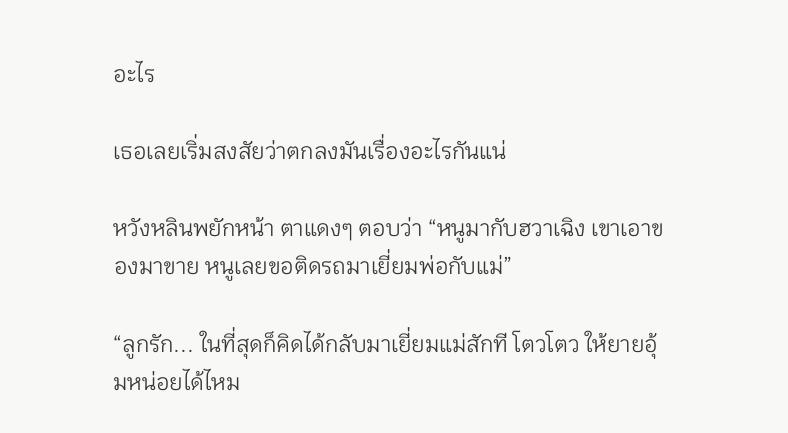อะไร

เธอเลยเริ่มสงสัยว่าตกลงมันเรื่องอะไรกันแน่

หวังหลินพยักหน้า ตาแดงๆ ตอบว่า “หนูมากับฮวาเฉิง เขาเอาของมาขาย หนูเลยขอติดรถมาเยี่ยมพ่อกับแม่”

“ลูกรัก... ในที่สุดก็คิดได้กลับมาเยี่ยมแม่สักที โตวโตว ให้ยายอุ้มหน่อยได้ไหม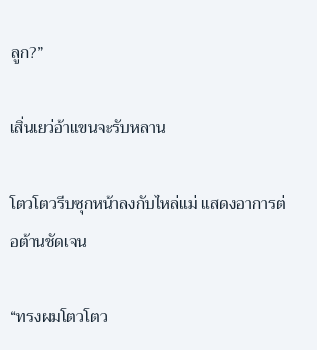ลูก?”

เสิ่นเยว่อ้าแขนจะรับหลาน

โตวโตวรีบซุกหน้าลงกับไหล่แม่ แสดงอาการต่อต้านชัดเจน

“ทรงผมโตวโตว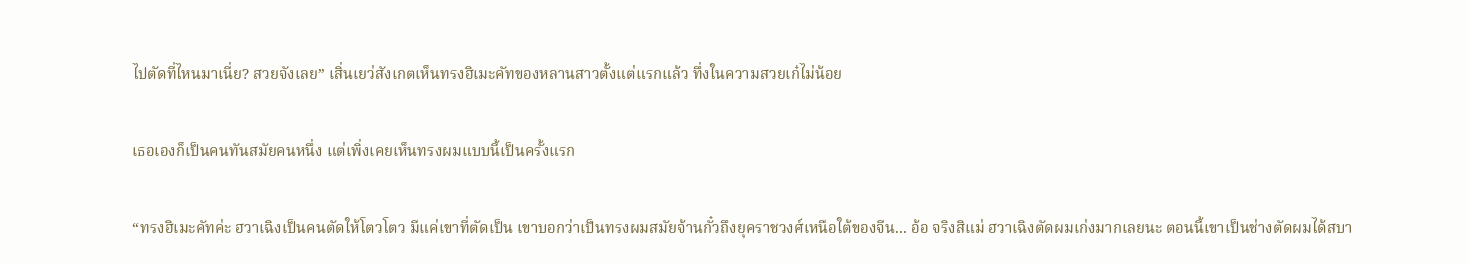ไปตัดที่ไหนมาเนี่ย? สวยจังเลย” เสิ่นเยว่สังเกตเห็นทรงฮิเมะคัทของหลานสาวตั้งแต่แรกแล้ว ทึ่งในความสวยเก๋ไม่น้อย

เธอเองก็เป็นคนทันสมัยคนหนึ่ง แต่เพิ่งเคยเห็นทรงผมแบบนี้เป็นครั้งแรก

“ทรงฮิเมะคัทค่ะ ฮวาเฉิงเป็นคนตัดให้โตวโตว มีแค่เขาที่ตัดเป็น เขาบอกว่าเป็นทรงผมสมัยจ้านกั๋วถึงยุคราชวงศ์เหนือใต้ของจีน... อ้อ จริงสิแม่ ฮวาเฉิงตัดผมเก่งมากเลยนะ ตอนนี้เขาเป็นช่างตัดผมได้สบา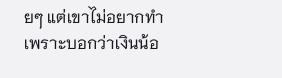ยๆ แต่เขาไม่อยากทำ เพราะบอกว่าเงินน้อ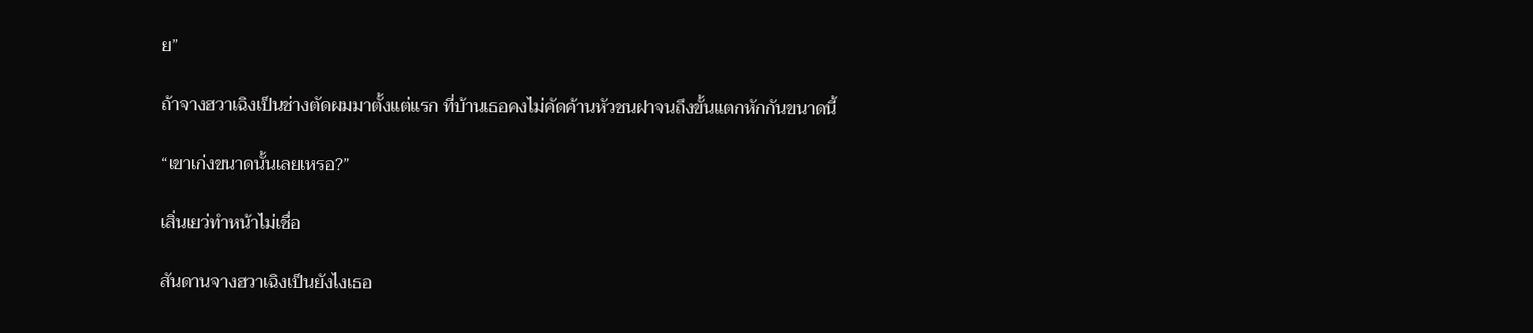ย”

ถ้าจางฮวาเฉิงเป็นช่างตัดผมมาตั้งแต่แรก ที่บ้านเธอคงไม่คัดค้านหัวชนฝาจนถึงขั้นแตกหักกันขนาดนี้

“เขาเก่งขนาดนั้นเลยเหรอ?”

เสิ่นเยว่ทำหน้าไม่เชื่อ

สันดานจางฮวาเฉิงเป็นยังไงเธอ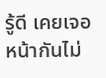รู้ดี เคยเจอหน้ากันไม่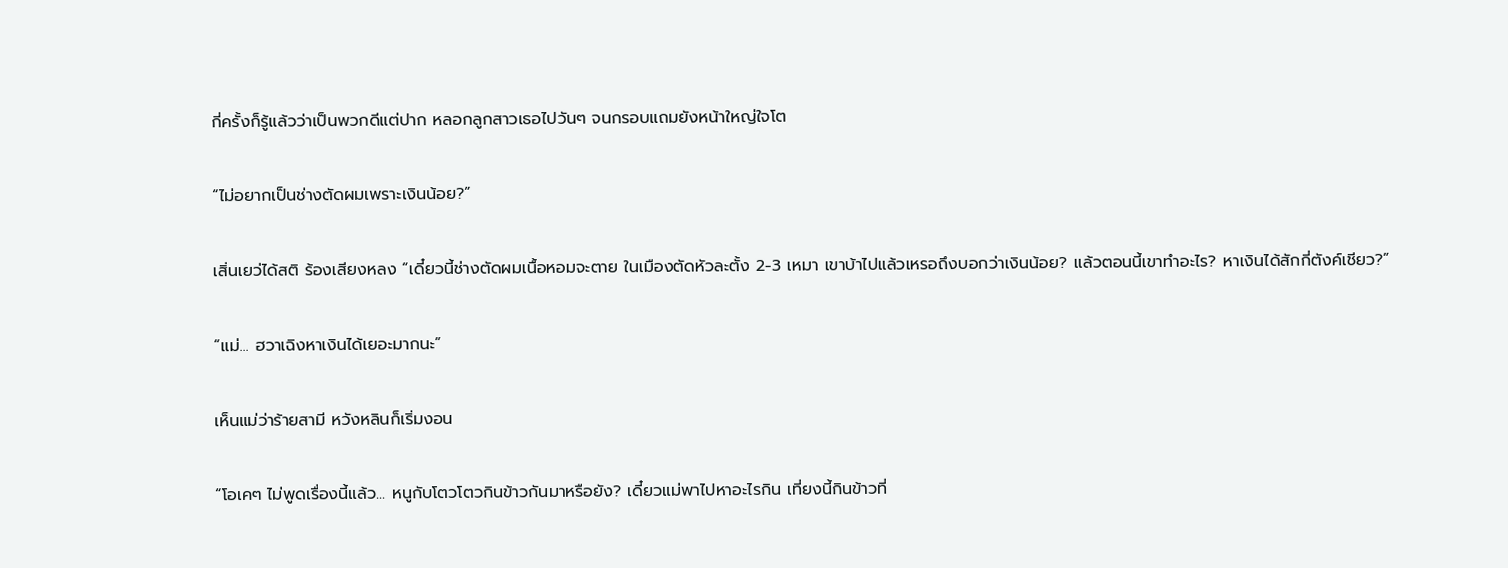กี่ครั้งก็รู้แล้วว่าเป็นพวกดีแต่ปาก หลอกลูกสาวเธอไปวันๆ จนกรอบแถมยังหน้าใหญ่ใจโต

“ไม่อยากเป็นช่างตัดผมเพราะเงินน้อย?”

เสิ่นเยว่ได้สติ ร้องเสียงหลง “เดี๋ยวนี้ช่างตัดผมเนื้อหอมจะตาย ในเมืองตัดหัวละตั้ง 2-3 เหมา เขาบ้าไปแล้วเหรอถึงบอกว่าเงินน้อย? แล้วตอนนี้เขาทำอะไร? หาเงินได้สักกี่ตังค์เชียว?”

“แม่... ฮวาเฉิงหาเงินได้เยอะมากนะ”

เห็นแม่ว่าร้ายสามี หวังหลินก็เริ่มงอน

“โอเคๆ ไม่พูดเรื่องนี้แล้ว... หนูกับโตวโตวกินข้าวกันมาหรือยัง? เดี๋ยวแม่พาไปหาอะไรกิน เที่ยงนี้กินข้าวที่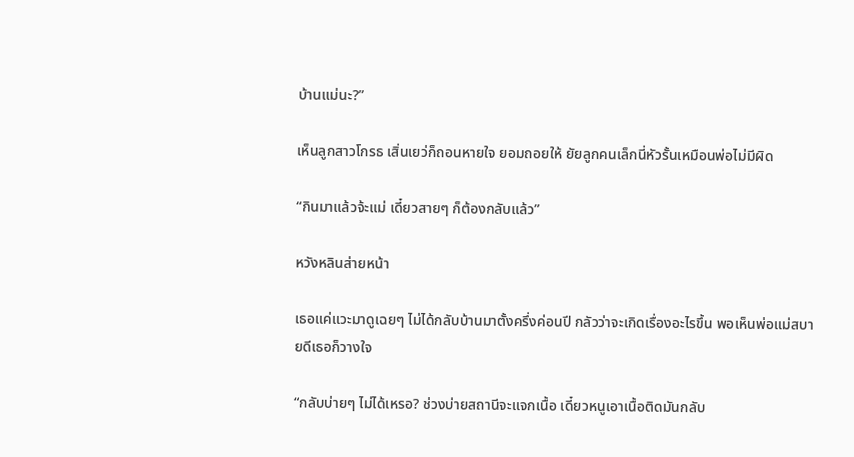บ้านแม่นะ?”

เห็นลูกสาวโกรธ เสิ่นเยว่ก็ถอนหายใจ ยอมถอยให้ ยัยลูกคนเล็กนี่หัวรั้นเหมือนพ่อไม่มีผิด

“กินมาแล้วจ้ะแม่ เดี๋ยวสายๆ ก็ต้องกลับแล้ว”

หวังหลินส่ายหน้า

เธอแค่แวะมาดูเฉยๆ ไม่ได้กลับบ้านมาตั้งครึ่งค่อนปี กลัวว่าจะเกิดเรื่องอะไรขึ้น พอเห็นพ่อแม่สบายดีเธอก็วางใจ

“กลับบ่ายๆ ไม่ได้เหรอ? ช่วงบ่ายสถานีจะแจกเนื้อ เดี๋ยวหนูเอาเนื้อติดมันกลับ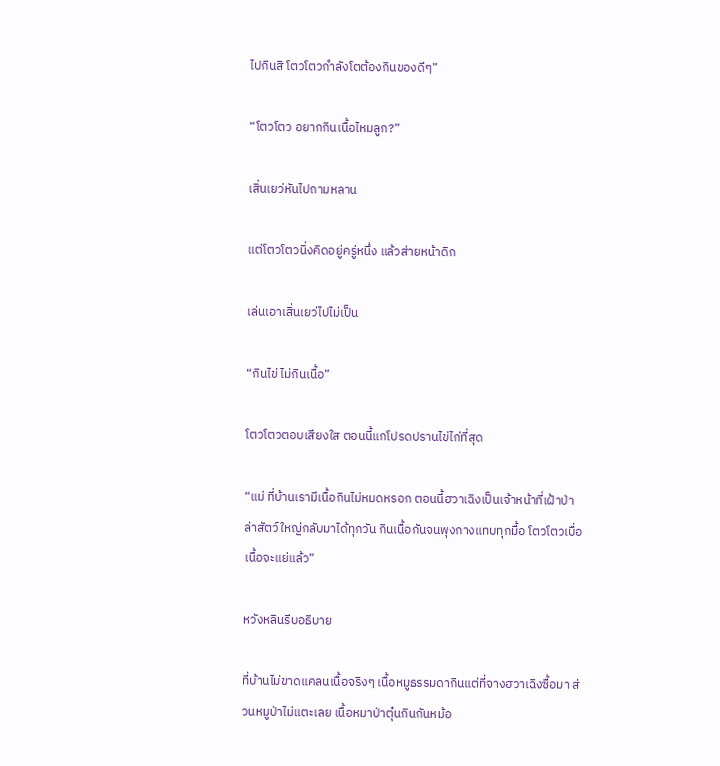ไปกินสิ โตวโตวกำลังโตต้องกินของดีๆ”

“โตวโตว อยากกินเนื้อไหมลูก?”

เสิ่นเยว่หันไปถามหลาน

แต่โตวโตวนิ่งคิดอยู่ครู่หนึ่ง แล้วส่ายหน้าดิก

เล่นเอาเสิ่นเยว่ไปไม่เป็น

“กินไข่ ไม่กินเนื้อ”

โตวโตวตอบเสียงใส ตอนนี้แกโปรดปรานไข่ไก่ที่สุด

“แม่ ที่บ้านเรามีเนื้อกินไม่หมดหรอก ตอนนี้ฮวาเฉิงเป็นเจ้าหน้าที่เฝ้าป่า ล่าสัตว์ใหญ่กลับมาได้ทุกวัน กินเนื้อกันจนพุงกางแทบทุกมื้อ โตวโตวเบื่อเนื้อจะแย่แล้ว”

หวังหลินรีบอธิบาย

ที่บ้านไม่ขาดแคลนเนื้อจริงๆ เนื้อหมูธรรมดากินแต่ที่จางฮวาเฉิงซื้อมา ส่วนหมูป่าไม่แตะเลย เนื้อหมาป่าตุ๋นกินกันหม้อ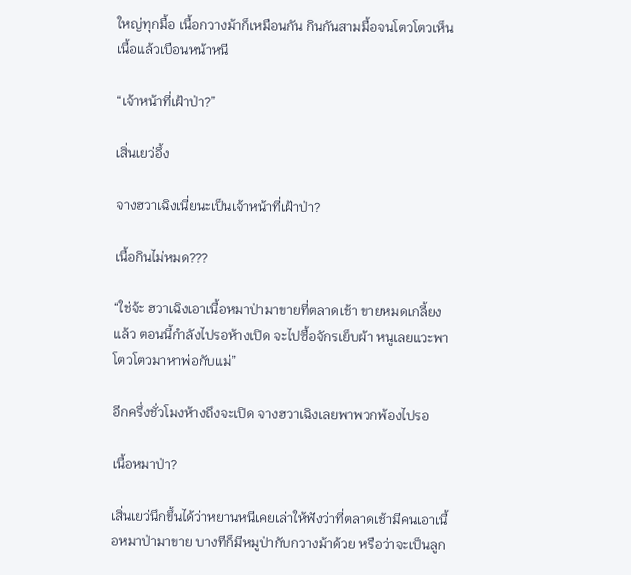ใหญ่ทุกมื้อ เนื้อกวางม้าก็เหมือนกัน กินกันสามมื้อจนโตวโตวเห็นเนื้อแล้วเบือนหน้าหนี

“เจ้าหน้าที่เฝ้าป่า?”

เสิ่นเยว่อึ้ง

จางฮวาเฉิงเนี่ยนะเป็นเจ้าหน้าที่เฝ้าป่า?

เนื้อกินไม่หมด???

“ใช่จ้ะ ฮวาเฉิงเอาเนื้อหมาป่ามาขายที่ตลาดเช้า ขายหมดเกลี้ยงแล้ว ตอนนี้กำลังไปรอห้างเปิด จะไปซื้อจักรเย็บผ้า หนูเลยแวะพาโตวโตวมาหาพ่อกับแม่”

อีกครึ่งชั่วโมงห้างถึงจะเปิด จางฮวาเฉิงเลยพาพวกพ้องไปรอ

เนื้อหมาป่า?

เสิ่นเยว่นึกขึ้นได้ว่าหยานหนีเคยเล่าให้ฟังว่าที่ตลาดเช้ามีคนเอาเนื้อหมาป่ามาขาย บางทีก็มีหมูป่ากับกวางม้าด้วย หรือว่าจะเป็นลูก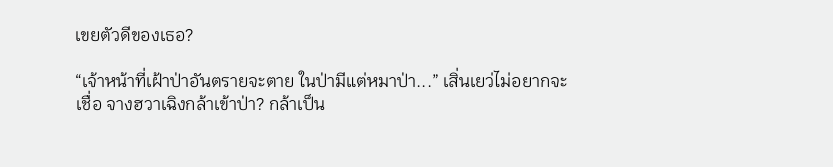เขยตัวดีของเธอ?

“เจ้าหน้าที่เฝ้าป่าอันตรายจะตาย ในป่ามีแต่หมาป่า...” เสิ่นเยว่ไม่อยากจะเชื่อ จางฮวาเฉิงกล้าเข้าป่า? กล้าเป็น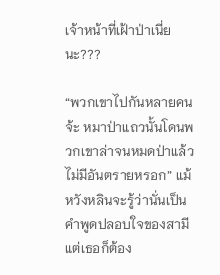เจ้าหน้าที่เฝ้าป่าเนี่ยนะ???

“พวกเขาไปกันหลายคนจ้ะ หมาป่าแถวนั้นโดนพวกเขาล่าจนหมดป่าแล้ว ไม่มีอันตรายหรอก” แม้หวังหลินจะรู้ว่านั่นเป็นคำพูดปลอบใจของสามี แต่เธอก็ต้อง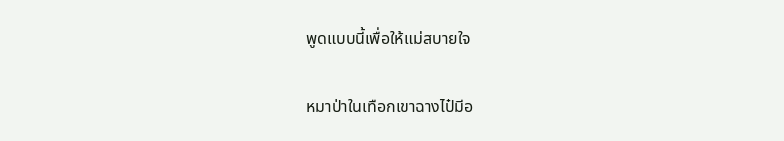พูดแบบนี้เพื่อให้แม่สบายใจ

หมาป่าในเทือกเขาฉางไป๋มีอ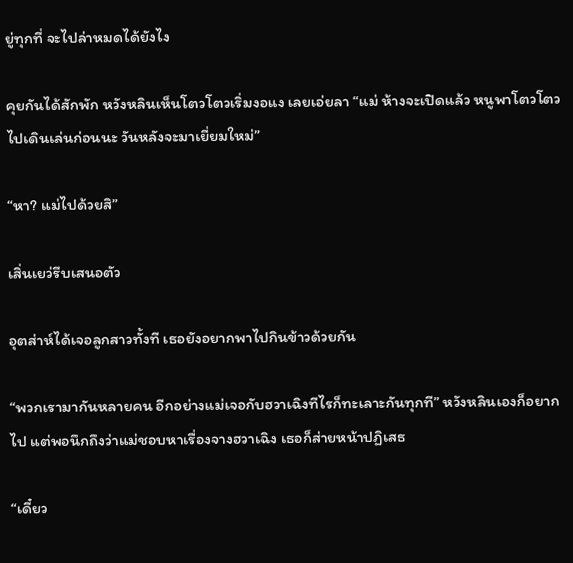ยู่ทุกที่ จะไปล่าหมดได้ยังไง

คุยกันได้สักพัก หวังหลินเห็นโตวโตวเริ่มงอแง เลยเอ่ยลา “แม่ ห้างจะเปิดแล้ว หนูพาโตวโตวไปเดินเล่นก่อนนะ วันหลังจะมาเยี่ยมใหม่”

“หา? แม่ไปด้วยสิ”

เสิ่นเยว่รีบเสนอตัว

อุตส่าห์ได้เจอลูกสาวทั้งที เธอยังอยากพาไปกินข้าวด้วยกัน

“พวกเรามากันหลายคน อีกอย่างแม่เจอกับฮวาเฉิงทีไรก็ทะเลาะกันทุกที” หวังหลินเองก็อยากไป แต่พอนึกถึงว่าแม่ชอบหาเรื่องจางฮวาเฉิง เธอก็ส่ายหน้าปฏิเสธ

“เดี๋ยว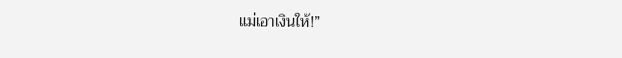แม่เอาเงินให้!”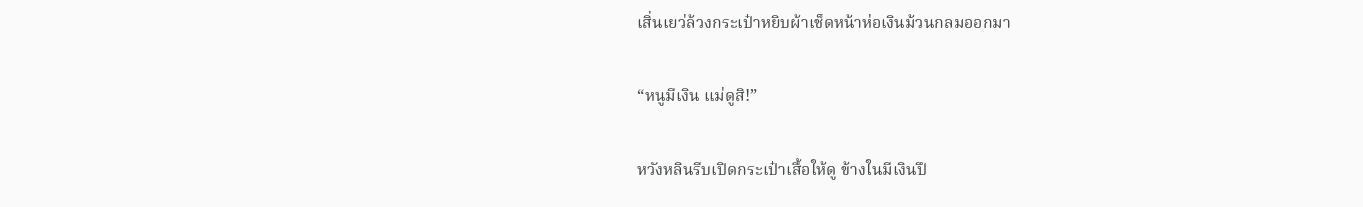เสิ่นเยว่ล้วงกระเป๋าหยิบผ้าเช็ดหน้าห่อเงินม้วนกลมออกมา

“หนูมีเงิน แม่ดูสิ!”

หวังหลินรีบเปิดกระเป๋าเสื้อให้ดู ข้างในมีเงินปึ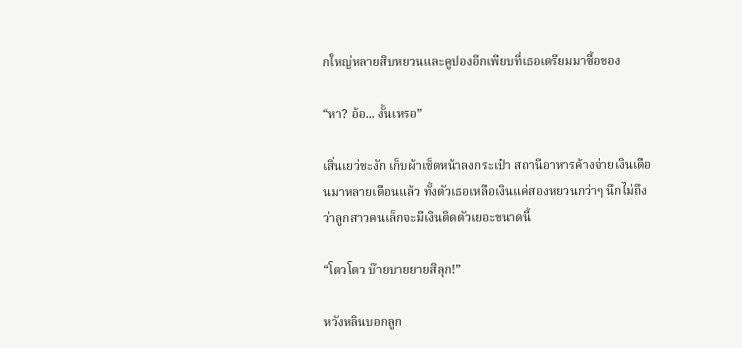กใหญ่หลายสิบหยวนและคูปองอีกเพียบที่เธอเตรียมมาซื้อของ

“หา? อ้อ... งั้นเหรอ”

เสิ่นเยว่ชะงัก เก็บผ้าเช็ดหน้าลงกระเป๋า สถานีอาหารค้างจ่ายเงินเดือนมาหลายเดือนแล้ว ทั้งตัวเธอเหลือเงินแค่สองหยวนกว่าๆ นึกไม่ถึงว่าลูกสาวคนเล็กจะมีเงินติดตัวเยอะขนาดนี้

“โตวโตว บ๊ายบายยายสิลุก!”

หวังหลินบอกลูก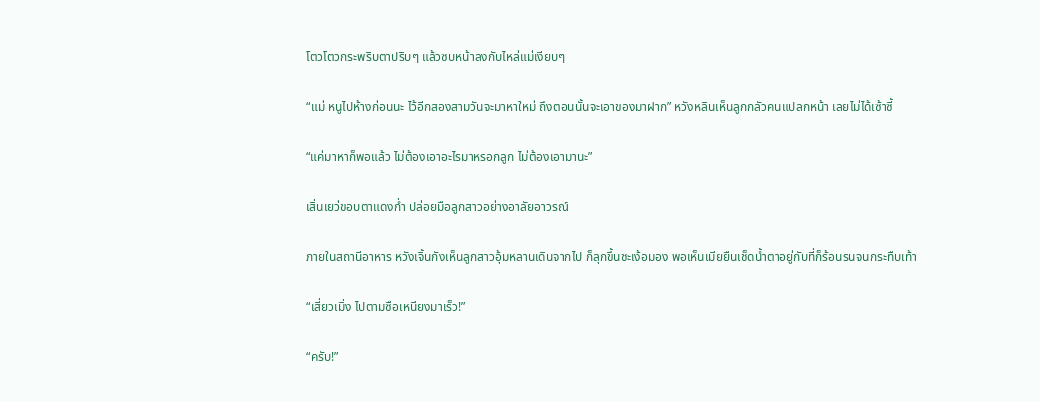โตวโตวกระพริบตาปริบๆ แล้วซบหน้าลงกับไหล่แม่เงียบๆ

“แม่ หนูไปห้างก่อนนะ ไว้อีกสองสามวันจะมาหาใหม่ ถึงตอนนั้นจะเอาของมาฝาก” หวังหลินเห็นลูกกลัวคนแปลกหน้า เลยไม่ได้เซ้าซี้

“แค่มาหาก็พอแล้ว ไม่ต้องเอาอะไรมาหรอกลูก ไม่ต้องเอามานะ”

เสิ่นเยว่ขอบตาแดงก่ำ ปล่อยมือลูกสาวอย่างอาลัยอาวรณ์

ภายในสถานีอาหาร หวังเจิ้นกังเห็นลูกสาวอุ้มหลานเดินจากไป ก็ลุกขึ้นชะเง้อมอง พอเห็นเมียยืนเช็ดน้ำตาอยู่กับที่ก็ร้อนรนจนกระทืบเท้า

“เสี่ยวเมิ่ง ไปตามซือเหนียงมาเร็ว!”

“ครับ!”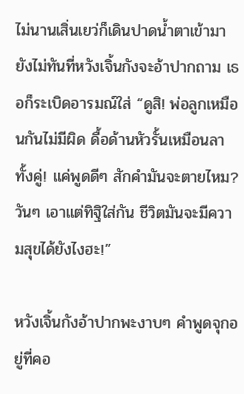ไม่นานเสิ่นเยว่ก็เดินปาดน้ำตาเข้ามา ยังไม่ทันที่หวังเจิ้นกังจะอ้าปากถาม เธอก็ระเบิดอารมณ์ใส่ “ดูสิ! พ่อลูกเหมือนกันไม่มีผิด ดื้อด้านหัวรั้นเหมือนลาทั้งคู่! แค่พูดดีๆ สักคำมันจะตายไหม? วันๆ เอาแต่ทิฐิใส่กัน ชีวิตมันจะมีความสุขได้ยังไงฮะ!”

หวังเจิ้นกังอ้าปากพะงาบๆ คำพูดจุกอยู่ที่คอ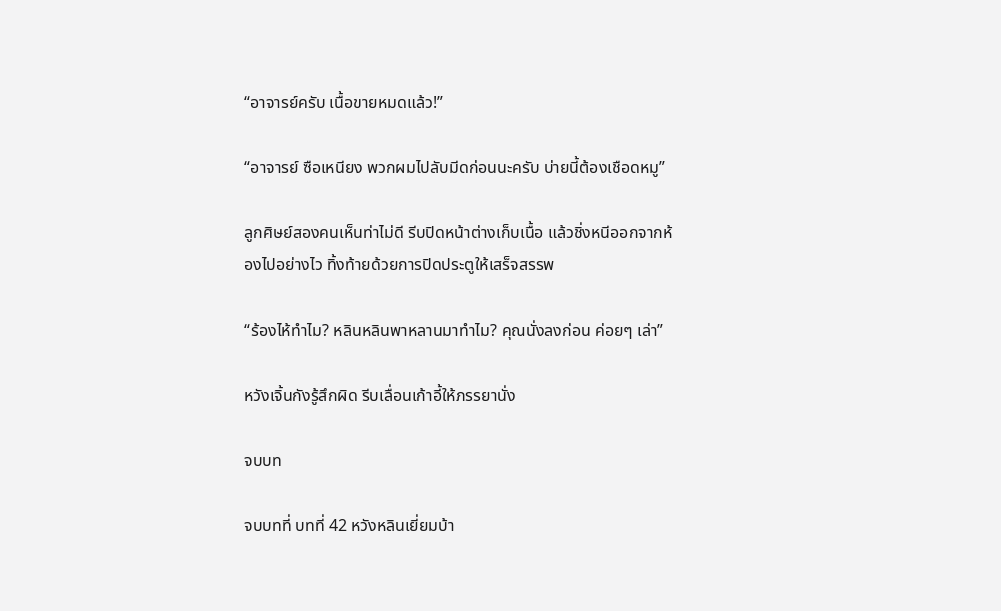“อาจารย์ครับ เนื้อขายหมดแล้ว!”

“อาจารย์ ซือเหนียง พวกผมไปลับมีดก่อนนะครับ บ่ายนี้ต้องเชือดหมู”

ลูกศิษย์สองคนเห็นท่าไม่ดี รีบปิดหน้าต่างเก็บเนื้อ แล้วชิ่งหนีออกจากห้องไปอย่างไว ทิ้งท้ายด้วยการปิดประตูให้เสร็จสรรพ

“ร้องไห้ทำไม? หลินหลินพาหลานมาทำไม? คุณนั่งลงก่อน ค่อยๆ เล่า”

หวังเจิ้นกังรู้สึกผิด รีบเลื่อนเก้าอี้ให้ภรรยานั่ง

จบบท

จบบทที่ บทที่ 42 หวังหลินเยี่ยมบ้า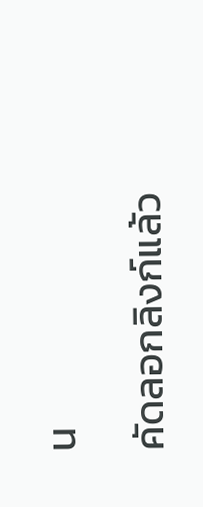น

คัดลอกลิงก์แล้ว